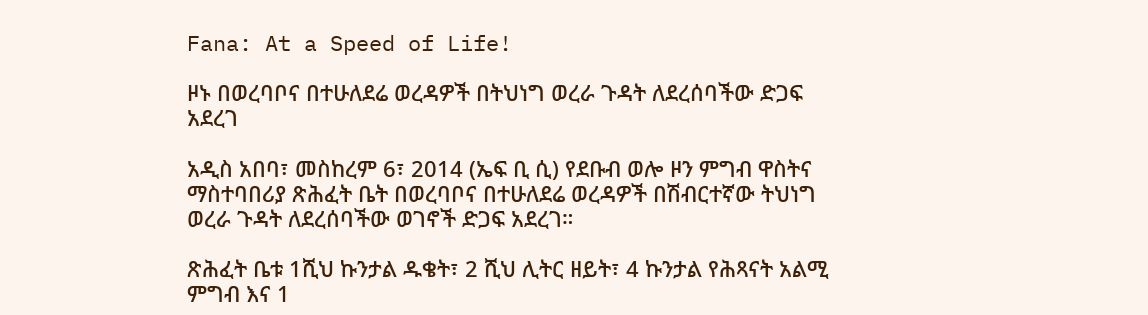Fana: At a Speed of Life!

ዞኑ በወረባቦና በተሁለደሬ ወረዳዎች በትህነግ ወረራ ጉዳት ለደረሰባችው ድጋፍ አደረገ

አዲስ አበባ፣ መስከረም 6፣ 2014 (ኤፍ ቢ ሲ) የደቡብ ወሎ ዞን ምግብ ዋስትና ማስተባበሪያ ጽሕፈት ቤት በወረባቦና በተሁለደሬ ወረዳዎች በሽብርተኛው ትህነግ ወረራ ጉዳት ለደረሰባችው ወገኖች ድጋፍ አደረገ።

ጽሕፈት ቤቱ 1ሺህ ኩንታል ዱቄት፣ 2 ሺህ ሊትር ዘይት፣ 4 ኩንታል የሕጻናት አልሚ ምግብ እና 1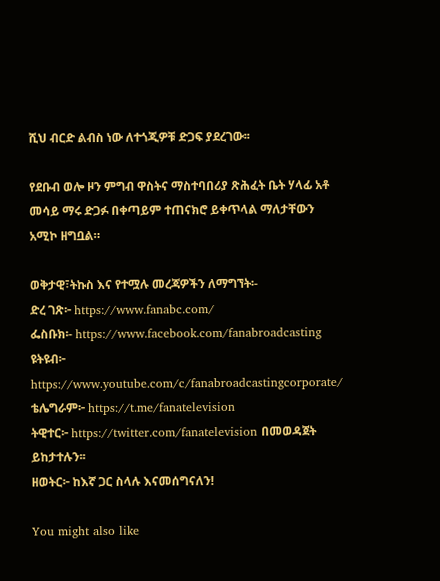ሺህ ብርድ ልብስ ነው ለተጎጂዎቹ ድጋፍ ያደረገው፡፡

የደቡብ ወሎ ዞን ምግብ ዋስትና ማስተባበሪያ ጽሕፈት ቤት ሃላፊ አቶ መሳይ ማሩ ድጋፉ በቀጣይም ተጠናክሮ ይቀጥላል ማለታቸውን አሚኮ ዘግቧል።

ወቅታዊ፣ትኩስ እና የተሟሉ መረጃዎችን ለማግኘት፡-
ድረ ገጽ፦ https://www.fanabc.com/
ፌስቡክ፡- https://www.facebook.com/fanabroadcasting
ዩትዩብ፦ https://www.youtube.com/c/fanabroadcastingcorporate/
ቴሌግራም፦ https://t.me/fanatelevision
ትዊተር፦ https://twitter.com/fanatelevision በመወዳጀት ይከታተሉን፡፡
ዘወትር፦ ከእኛ ጋር ስላሉ እናመሰግናለን!

You might also like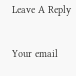Leave A Reply

Your email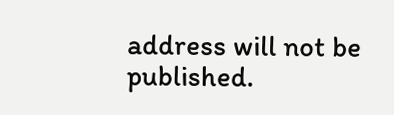address will not be published.